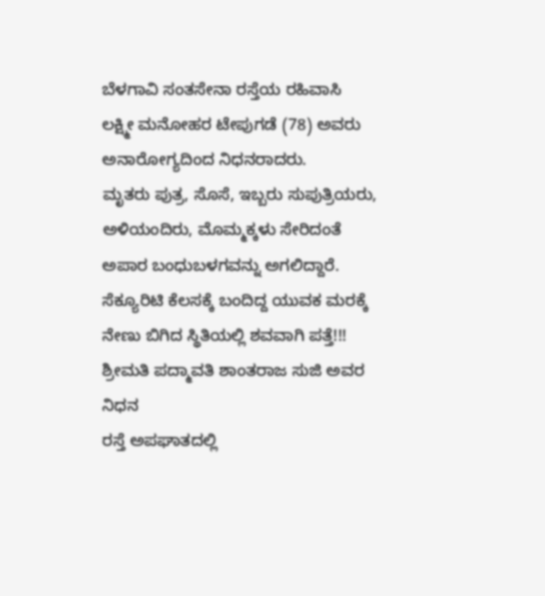ಬೆಳಗಾವಿ ಸಂತಸೇನಾ ರಸ್ತೆಯ ರಹಿವಾಸಿ ಲಕ್ಷ್ಮೀ ಮನೋಹರ ಟೇಪುಗಡೆ (78) ಅವರು ಅನಾರೋಗ್ಯದಿಂದ ನಿಧನರಾದರು.
ಮೃತರು ಪುತ್ರ, ಸೊಸೆ, ಇಬ್ಬರು ಸುಪುತ್ರಿಯರು, ಅಳಿಯಂದಿರು, ಮೊಮ್ಮಕ್ಕಳು ಸೇರಿದಂತೆ ಅಪಾರ ಬಂಧುಬಳಗವನ್ನು ಅಗಲಿದ್ದಾರೆ.
ಸೆಕ್ಯೂರಿಟಿ ಕೆಲಸಕ್ಕೆ ಬಂದಿದ್ದ ಯುವಕ ಮರಕ್ಕೆ ನೇಣು ಬಿಗಿದ ಸ್ಥಿತಿಯಲ್ಲಿ ಶವವಾಗಿ ಪತ್ತೆ!!!
ಶ್ರೀಮತಿ ಪದ್ಮಾವತಿ ಶಾಂತರಾಜ ಸುಜಿ ಅವರ ನಿಧನ
ರಸ್ತೆ ಅಪಘಾತದಲ್ಲಿ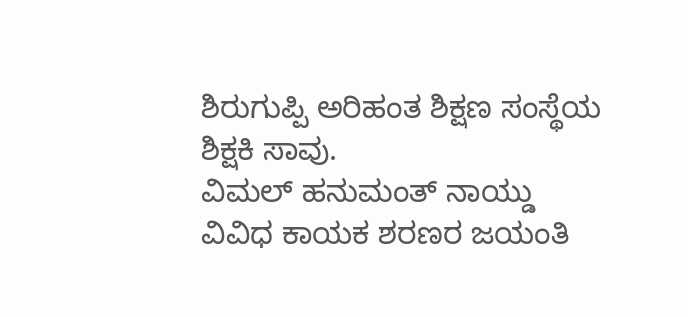ಶಿರುಗುಪ್ಪಿ ಅರಿಹಂತ ಶಿಕ್ಷಣ ಸಂಸ್ಥೆಯ ಶಿಕ್ಷಕಿ ಸಾವು.
ವಿಮಲ್ ಹನುಮಂತ್ ನಾಯ್ಡು
ವಿವಿಧ ಕಾಯಕ ಶರಣರ ಜಯಂತಿ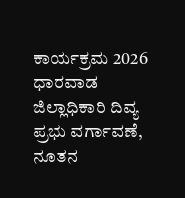ಕಾರ್ಯಕ್ರಮ 2026
ಧಾರವಾಡ ಜಿಲ್ಲಾಧಿಕಾರಿ ದಿವ್ಯ ಪ್ರಭು ವರ್ಗಾವಣೆ, ನೂತನ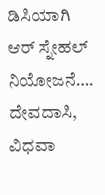ಡಿಸಿಯಾಗಿ ಆರ್ ಸ್ನೇಹಲ್ ನಿಯೋಜನೆ….
ದೇವದಾಸಿ, ವಿಧವಾ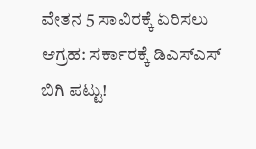ವೇತನ 5 ಸಾವಿರಕ್ಕೆ ಏರಿಸಲು ಆಗ್ರಹ: ಸರ್ಕಾರಕ್ಕೆ ಡಿಎಸ್ಎಸ್ ಬಿಗಿ ಪಟ್ಟು!